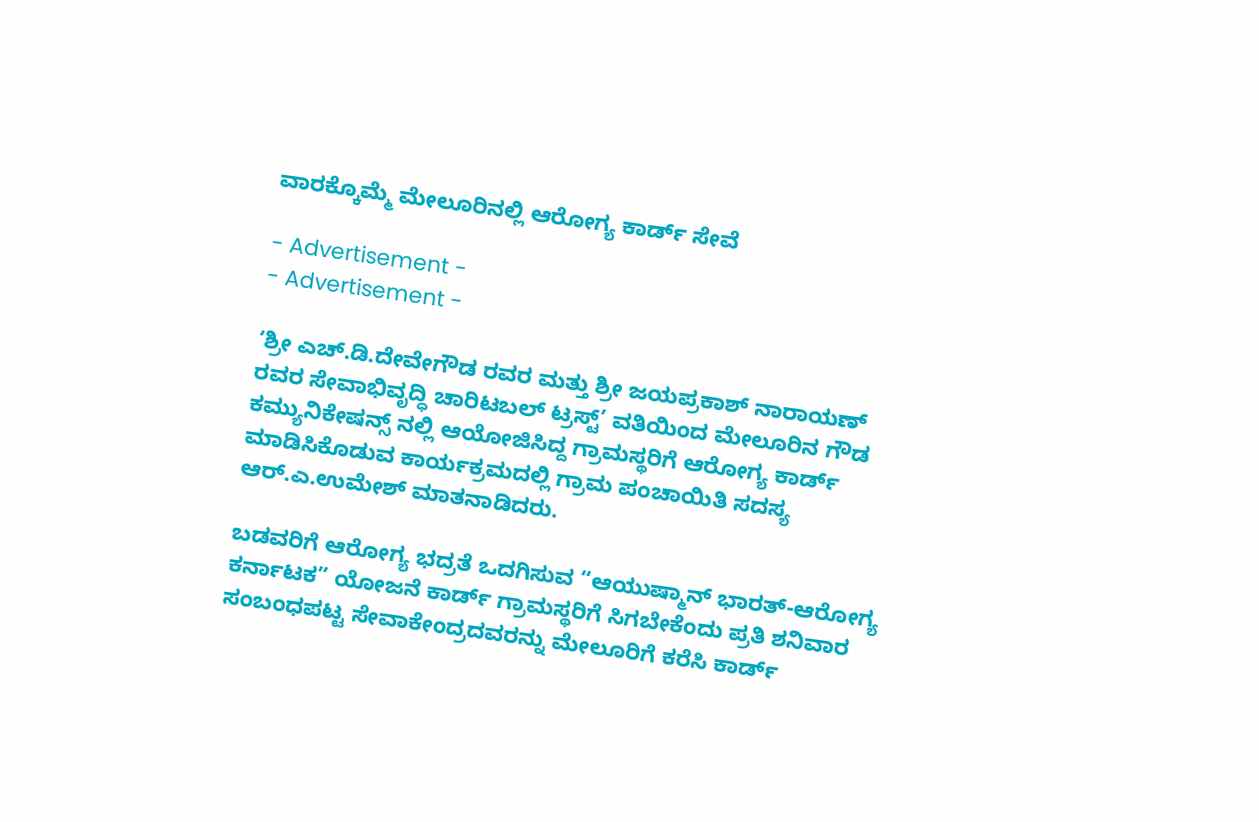ವಾರಕ್ಕೊಮ್ಮೆ ಮೇಲೂರಿನಲ್ಲಿ ಆರೋಗ್ಯ ಕಾರ್ಡ್ ಸೇವೆ

- Advertisement -
- Advertisement -

‘ಶ್ರೀ ಎಚ್‌.ಡಿ.ದೇವೇಗೌಡ ರವರ ಮತ್ತು ಶ್ರೀ ಜಯಪ್ರಕಾಶ್‌ ನಾರಾಯಣ್‌ ರವರ ಸೇವಾಭಿವೃದ್ಧಿ ಚಾರಿಟಬಲ್‌ ಟ್ರಸ್ಟ್‌’ ವತಿಯಿಂದ ಮೇಲೂರಿನ ಗೌಡ ಕಮ್ಯುನಿಕೇಷನ್ಸ್ ನಲ್ಲಿ ಆಯೋಜಿಸಿದ್ದ ಗ್ರಾಮಸ್ಥರಿಗೆ ಆರೋಗ್ಯ ಕಾರ್ಡ್ ಮಾಡಿಸಿಕೊಡುವ ಕಾರ್ಯಕ್ರಮದಲ್ಲಿ ಗ್ರಾಮ ಪಂಚಾಯಿತಿ ಸದಸ್ಯ ಆರ್.ಎ.ಉಮೇಶ್ ಮಾತನಾಡಿದರು.

ಬಡವರಿಗೆ ಆರೋಗ್ಯ ಭದ್ರತೆ ಒದಗಿಸುವ “ಆಯುಷ್ಮಾನ್‌ ಭಾರತ್‌-ಆರೋಗ್ಯ ಕರ್ನಾಟಕ” ಯೋಜನೆ ಕಾರ್ಡ್‌ ಗ್ರಾಮಸ್ಥರಿಗೆ ಸಿಗಬೇಕೆಂದು ಪ್ರತಿ ಶನಿವಾರ ಸಂಬಂಧಪಟ್ಟ ಸೇವಾಕೇಂದ್ರದವರನ್ನು ಮೇಲೂರಿಗೆ ಕರೆಸಿ ಕಾರ್ಡ್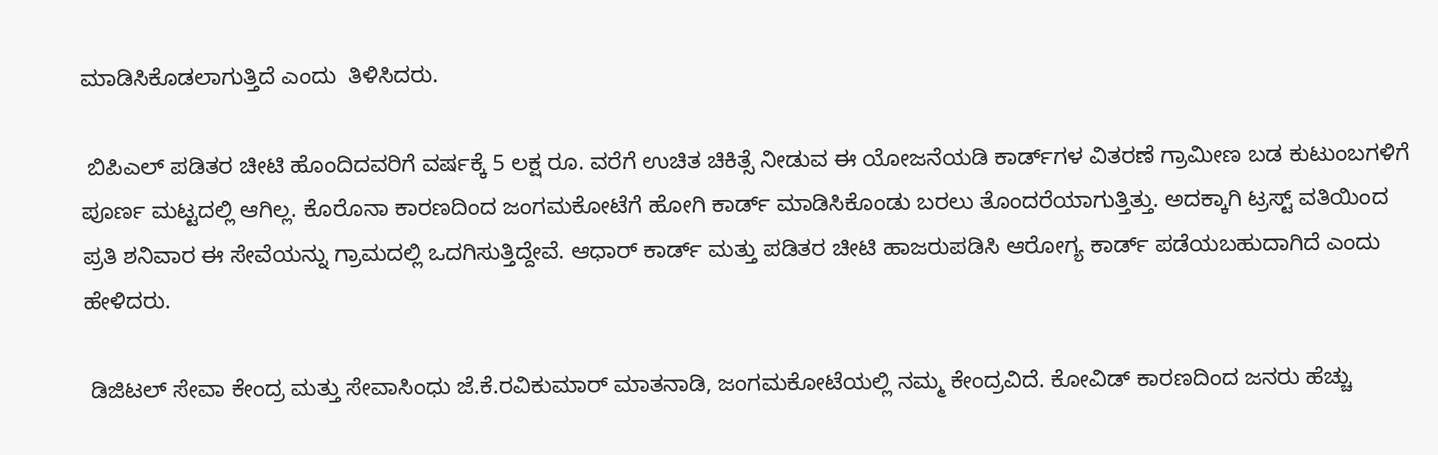ಮಾಡಿಸಿಕೊಡಲಾಗುತ್ತಿದೆ ಎಂದು  ತಿಳಿಸಿದರು.

 ಬಿಪಿಎಲ್‌ ಪಡಿತರ ಚೀಟಿ ಹೊಂದಿದವರಿಗೆ ವರ್ಷಕ್ಕೆ 5 ಲಕ್ಷ ರೂ. ವರೆಗೆ ಉಚಿತ ಚಿಕಿತ್ಸೆ ನೀಡುವ ಈ ಯೋಜನೆಯಡಿ ಕಾರ್ಡ್‌ಗಳ ವಿತರಣೆ ಗ್ರಾಮೀಣ ಬಡ ಕುಟುಂಬಗಳಿಗೆ ಪೂರ್ಣ ಮಟ್ಟದಲ್ಲಿ ಆಗಿಲ್ಲ. ಕೊರೊನಾ ಕಾರಣದಿಂದ ಜಂಗಮಕೋಟೆಗೆ ಹೋಗಿ ಕಾರ್ಡ್ ಮಾಡಿಸಿಕೊಂಡು ಬರಲು ತೊಂದರೆಯಾಗುತ್ತಿತ್ತು. ಅದಕ್ಕಾಗಿ ಟ್ರಸ್ಟ್ ವತಿಯಿಂದ ಪ್ರತಿ ಶನಿವಾರ ಈ ಸೇವೆಯನ್ನು ಗ್ರಾಮದಲ್ಲಿ ಒದಗಿಸುತ್ತಿದ್ದೇವೆ. ಆಧಾರ್‌ ಕಾರ್ಡ್‌ ಮತ್ತು ಪಡಿತರ ಚೀಟಿ ಹಾಜರುಪಡಿಸಿ ಆರೋಗ್ಯ ಕಾರ್ಡ್‌ ಪಡೆಯಬಹುದಾಗಿದೆ ಎಂದು ಹೇಳಿದರು.

 ಡಿಜಿಟಲ್ ಸೇವಾ ಕೇಂದ್ರ ಮತ್ತು ಸೇವಾಸಿಂಧು ಜೆ.ಕೆ.ರವಿಕುಮಾರ್ ಮಾತನಾಡಿ, ಜಂಗಮಕೋಟೆಯಲ್ಲಿ ನಮ್ಮ ಕೇಂದ್ರವಿದೆ. ಕೋವಿಡ್ ಕಾರಣದಿಂದ ಜನರು ಹೆಚ್ಚು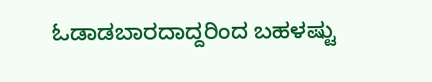ಓಡಾಡಬಾರದಾದ್ದರಿಂದ ಬಹಳಷ್ಟು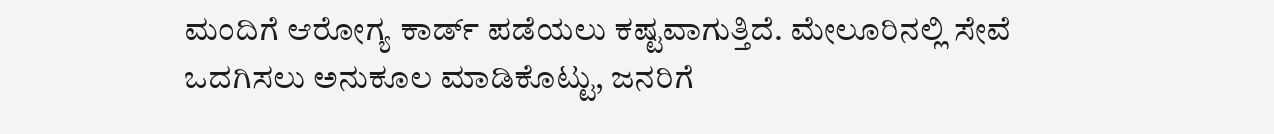ಮಂದಿಗೆ ಆರೋಗ್ಯ ಕಾರ್ಡ್ ಪಡೆಯಲು ಕಷ್ಟವಾಗುತ್ತಿದೆ. ಮೇಲೂರಿನಲ್ಲಿ ಸೇವೆ ಒದಗಿಸಲು ಅನುಕೂಲ ಮಾಡಿಕೊಟ್ಟು, ಜನರಿಗೆ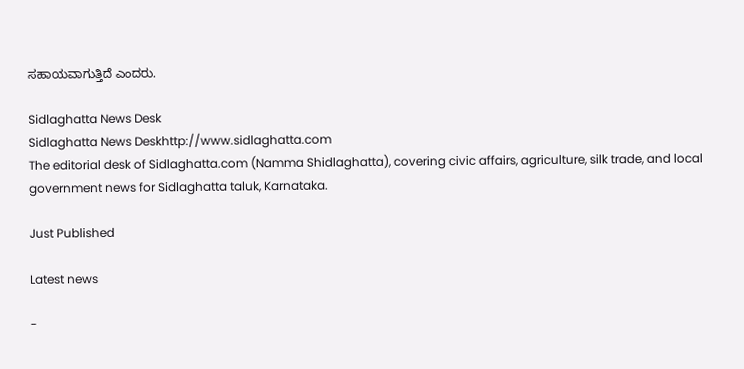ಸಹಾಯವಾಗುತ್ತಿದೆ ಎಂದರು.

Sidlaghatta News Desk
Sidlaghatta News Deskhttp://www.sidlaghatta.com
The editorial desk of Sidlaghatta.com (Namma Shidlaghatta), covering civic affairs, agriculture, silk trade, and local government news for Sidlaghatta taluk, Karnataka.

Just Published

Latest news

-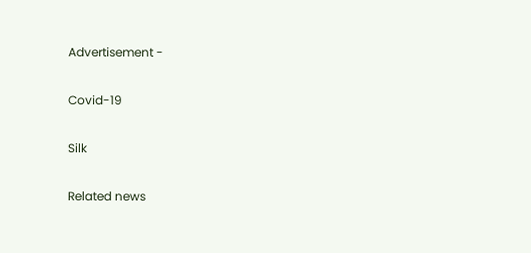Advertisement -

Covid-19

Silk

Related news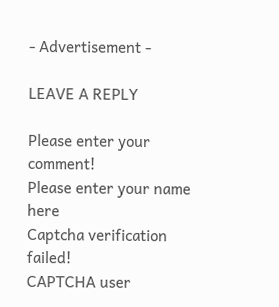- Advertisement -

LEAVE A REPLY

Please enter your comment!
Please enter your name here
Captcha verification failed!
CAPTCHA user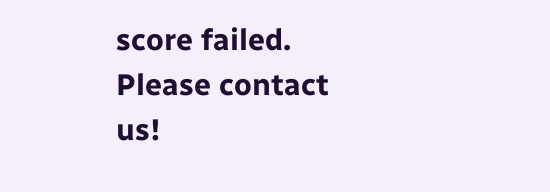score failed. Please contact us!